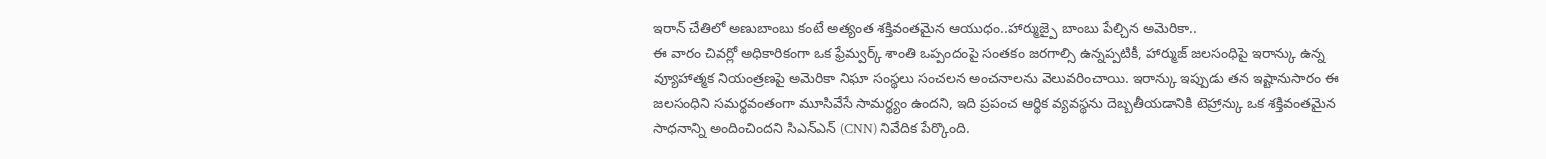ఇరాన్ చేతిలో అణుబాంబు కంటే అత్యంత శక్తివంతమైన ఆయుధం..హార్ముజ్పై బాంబు పేల్చిన అమెరికా..
ఈ వారం చివర్లో అధికారికంగా ఒక ఫ్రేమ్వర్క్ శాంతి ఒప్పందంపై సంతకం జరగాల్సి ఉన్నప్పటికీ, హార్ముజ్ జలసంధిపై ఇరాన్కు ఉన్న వ్యూహాత్మక నియంత్రణపై అమెరికా నిఘా సంస్థలు సంచలన అంచనాలను వెలువరించాయి. ఇరాన్కు ఇప్పుడు తన ఇష్టానుసారం ఈ జలసంధిని సమర్థవంతంగా మూసివేసే సామర్థ్యం ఉందని, ఇది ప్రపంచ ఆర్థిక వ్యవస్థను దెబ్బతీయడానికి టెహ్రాన్కు ఒక శక్తివంతమైన సాధనాన్ని అందించిందని సిఎన్ఎన్ (CNN) నివేదిక పేర్కొంది.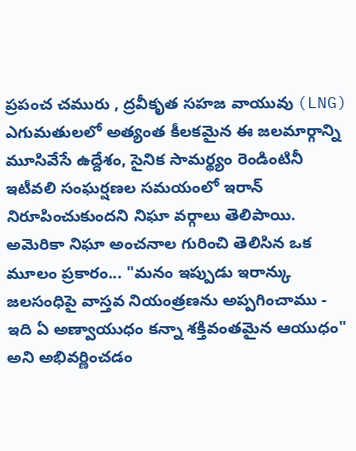ప్రపంచ చమురు , ద్రవీకృత సహజ వాయువు (LNG) ఎగుమతులలో అత్యంత కీలకమైన ఈ జలమార్గాన్ని మూసివేసే ఉద్దేశం, సైనిక సామర్థ్యం రెండింటినీ ఇటీవలి సంఘర్షణల సమయంలో ఇరాన్ నిరూపించుకుందని నిఘా వర్గాలు తెలిపాయి. అమెరికా నిఘా అంచనాల గురించి తెలిసిన ఒక మూలం ప్రకారం... "మనం ఇప్పుడు ఇరాన్కు జలసంధిపై వాస్తవ నియంత్రణను అప్పగించాము - ఇది ఏ అణ్వాయుధం కన్నా శక్తివంతమైన ఆయుధం" అని అభివర్ణించడం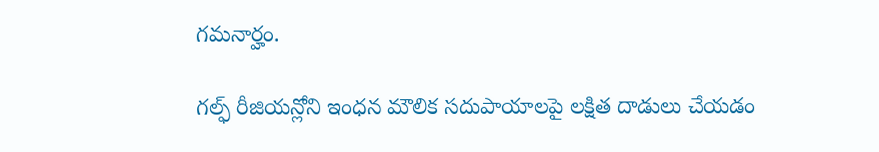గమనార్హం.

గల్ఫ్ రీజియన్లోని ఇంధన మౌలిక సదుపాయాలపై లక్షిత దాడులు చేయడం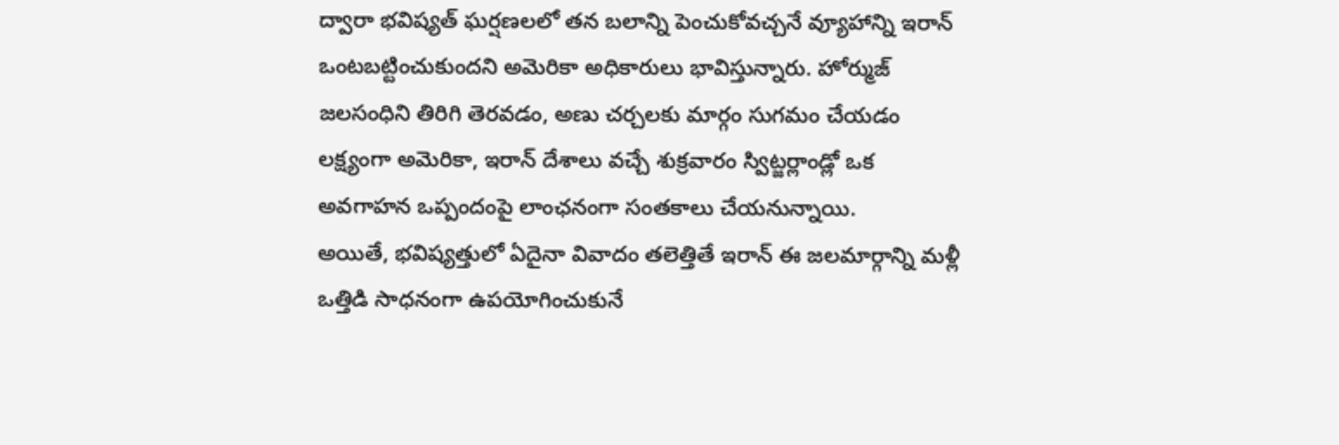ద్వారా భవిష్యత్ ఘర్షణలలో తన బలాన్ని పెంచుకోవచ్చనే వ్యూహాన్ని ఇరాన్ ఒంటబట్టించుకుందని అమెరికా అధికారులు భావిస్తున్నారు. హోర్ముజ్ జలసంధిని తిరిగి తెరవడం, అణు చర్చలకు మార్గం సుగమం చేయడం లక్ష్యంగా అమెరికా, ఇరాన్ దేశాలు వచ్చే శుక్రవారం స్విట్జర్లాండ్లో ఒక అవగాహన ఒప్పందంపై లాంఛనంగా సంతకాలు చేయనున్నాయి.
అయితే, భవిష్యత్తులో ఏదైనా వివాదం తలెత్తితే ఇరాన్ ఈ జలమార్గాన్ని మళ్లీ ఒత్తిడి సాధనంగా ఉపయోగించుకునే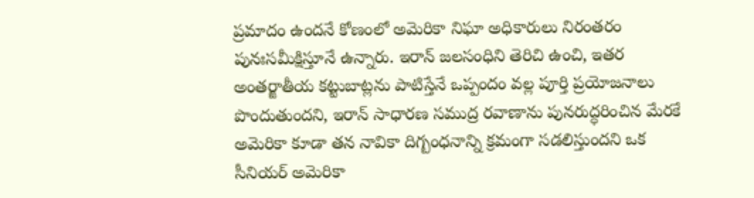ప్రమాదం ఉందనే కోణంలో అమెరికా నిఘా అధికారులు నిరంతరం పునఃసమీక్షిస్తూనే ఉన్నారు. ఇరాన్ జలసంధిని తెరిచి ఉంచి, ఇతర అంతర్జాతీయ కట్టుబాట్లను పాటిస్తేనే ఒప్పందం వల్ల పూర్తి ప్రయోజనాలు పొందుతుందని, ఇరాన్ సాధారణ సముద్ర రవాణాను పునరుద్ధరించిన మేరకే అమెరికా కూడా తన నావికా దిగ్బంధనాన్ని క్రమంగా సడలిస్తుందని ఒక సీనియర్ అమెరికా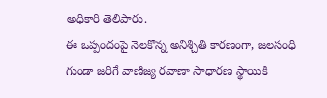అధికారి తెలిపారు.
ఈ ఒప్పందంపై నెలకొన్న అనిశ్చితి కారణంగా, జలసంధి గుండా జరిగే వాణిజ్య రవాణా సాధారణ స్థాయికి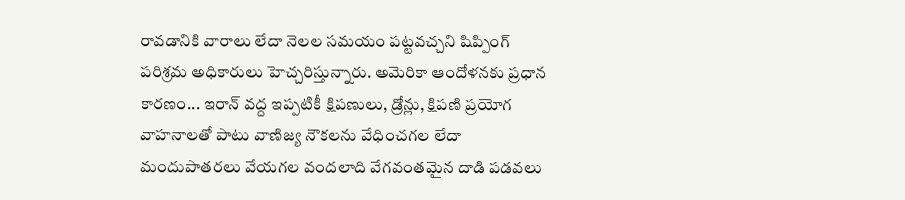రావడానికి వారాలు లేదా నెలల సమయం పట్టవచ్చని షిప్పింగ్ పరిశ్రమ అధికారులు హెచ్చరిస్తున్నారు. అమెరికా ఆందోళనకు ప్రధాన కారణం... ఇరాన్ వద్ద ఇప్పటికీ క్షిపణులు, డ్రోన్లు, క్షిపణి ప్రయోగ వాహనాలతో పాటు వాణిజ్య నౌకలను వేధించగల లేదా మందుపాతరలు వేయగల వందలాది వేగవంతమైన దాడి పడవలు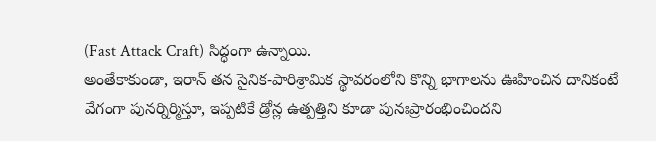(Fast Attack Craft) సిద్ధంగా ఉన్నాయి.
అంతేకాకుండా, ఇరాన్ తన సైనిక-పారిశ్రామిక స్థావరంలోని కొన్ని భాగాలను ఊహించిన దానికంటే వేగంగా పునర్నిర్మిస్తూ, ఇప్పటికే డ్రోన్ల ఉత్పత్తిని కూడా పునఃప్రారంభించిందని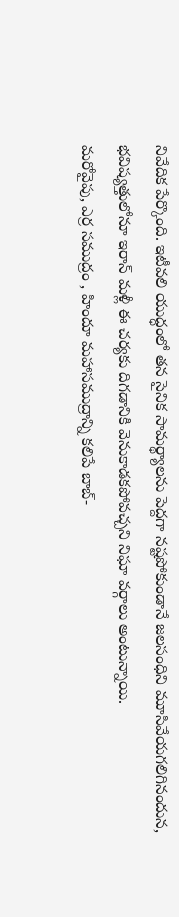నివేదిక పేర్కొంది. ఇటీవలి యుద్ధంలో తన సైనిక సామర్థ్యాలను పెద్దగా నష్టపోకుండానే జలసంధిని మూసివేయగలిగినందున, భవిష్యత్తులోనూ ఇరాన్ మళ్లీ ఈ చర్యకు దిగడానికి వెనుకాడకపోవచ్చని నిఘా వర్గాలు అంటున్నాయి.
మరోవైపు, ఎర్ర సముద్రం , హిందూ మహాసముద్రాన్ని కలిపే బాబ్-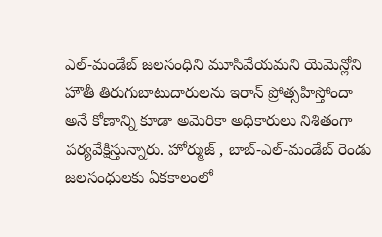ఎల్-మండేబ్ జలసంధిని మూసివేయమని యెమెన్లోని హౌతీ తిరుగుబాటుదారులను ఇరాన్ ప్రోత్సహిస్తోందా అనే కోణాన్ని కూడా అమెరికా అధికారులు నిశితంగా పర్యవేక్షిస్తున్నారు. హోర్ముజ్ , బాబ్-ఎల్-మండేబ్ రెండు జలసంధులకు ఏకకాలంలో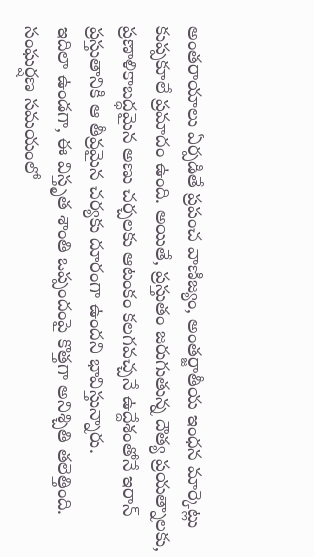అంతరాయాలు ఏర్పడితే ప్రపంచ వాణిజ్యం, అంతర్జాతీయ ఇంధన మార్కెట్లు కుప్పకూలే ప్రమాదం ఉంది. అయితే, ప్రస్తుతం జరుగుతున్న దౌత్య ప్రయత్నాలకు, ప్రణాళికాబద్ధమైన అణు చర్చలకు ఆటంకం కలగవచ్చనే ఉద్దేశంతోనే ఇరాన్ ప్రస్తుతానికి ఆ తీవ్రమైన చర్యకు దూరంగా ఉందని భావిస్తున్నారు.
ఇదిలా ఉండగా, ఈ విస్తృత శాంతి ఒప్పందంపై కొత్తగా అనిశ్చితి తలెత్తింది. సంఘర్షణ సమయంలో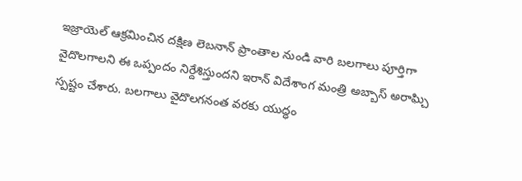ఇజ్రాయెల్ ఆక్రమించిన దక్షిణ లెబనాన్ ప్రాంతాల నుండి వారి బలగాలు పూర్తిగా వైదొలగాలని ఈ ఒప్పందం నిర్దేశిస్తుందని ఇరాన్ విదేశాంగ మంత్రి అబ్బాస్ అరాఘ్చి స్పష్టం చేశారు. బలగాలు వైదొలగనంత వరకు యుద్ధం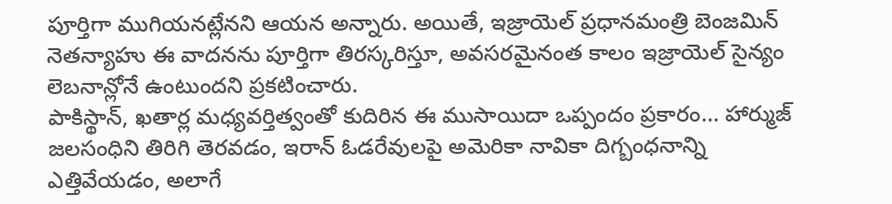పూర్తిగా ముగియనట్లేనని ఆయన అన్నారు. అయితే, ఇజ్రాయెల్ ప్రధానమంత్రి బెంజమిన్ నెతన్యాహు ఈ వాదనను పూర్తిగా తిరస్కరిస్తూ, అవసరమైనంత కాలం ఇజ్రాయెల్ సైన్యం లెబనాన్లోనే ఉంటుందని ప్రకటించారు.
పాకిస్థాన్, ఖతార్ల మధ్యవర్తిత్వంతో కుదిరిన ఈ ముసాయిదా ఒప్పందం ప్రకారం... హార్ముజ్ జలసంధిని తిరిగి తెరవడం, ఇరాన్ ఓడరేవులపై అమెరికా నావికా దిగ్బంధనాన్ని ఎత్తివేయడం, అలాగే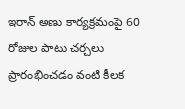ఇరాన్ అణు కార్యక్రమంపై 60 రోజుల పాటు చర్చలు ప్రారంభించడం వంటి కీలక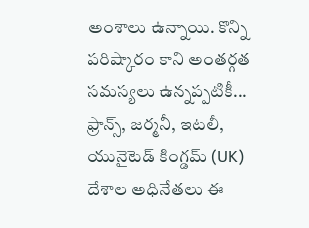అంశాలు ఉన్నాయి. కొన్ని పరిష్కారం కాని అంతర్గత సమస్యలు ఉన్నప్పటికీ... ఫ్రాన్స్, జర్మనీ, ఇటలీ, యునైటెడ్ కింగ్డమ్ (UK) దేశాల అధినేతలు ఈ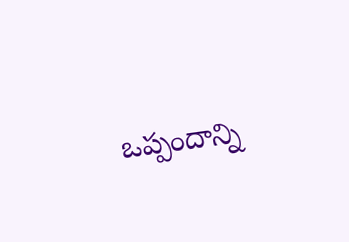ఒప్పందాన్ని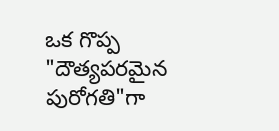ఒక గొప్ప "దౌత్యపరమైన పురోగతి"గా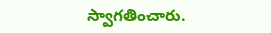స్వాగతించారు.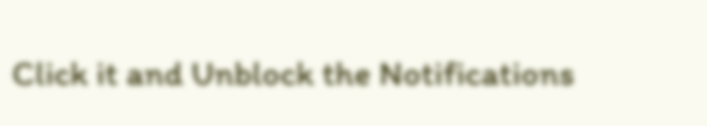Click it and Unblock the Notifications